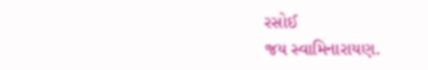રસોઈ
જય સ્વામિનારાયણ.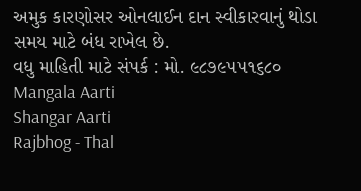અમુક કારણોસર ઓનલાઈન દાન સ્વીકારવાનું થોડા સમય માટે બંધ રાખેલ છે.
વધુ માહિતી માટે સંપર્ક : મો. ૯૮૭૯૫૫૧૬૮૦
Mangala Aarti
Shangar Aarti
Rajbhog - Thal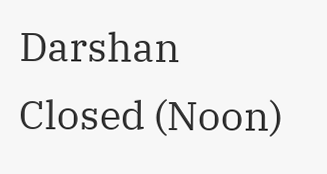Darshan Closed (Noon)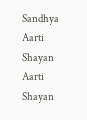Sandhya Aarti
Shayan Aarti
Shayan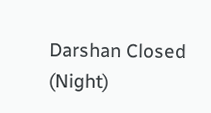Darshan Closed (Night)